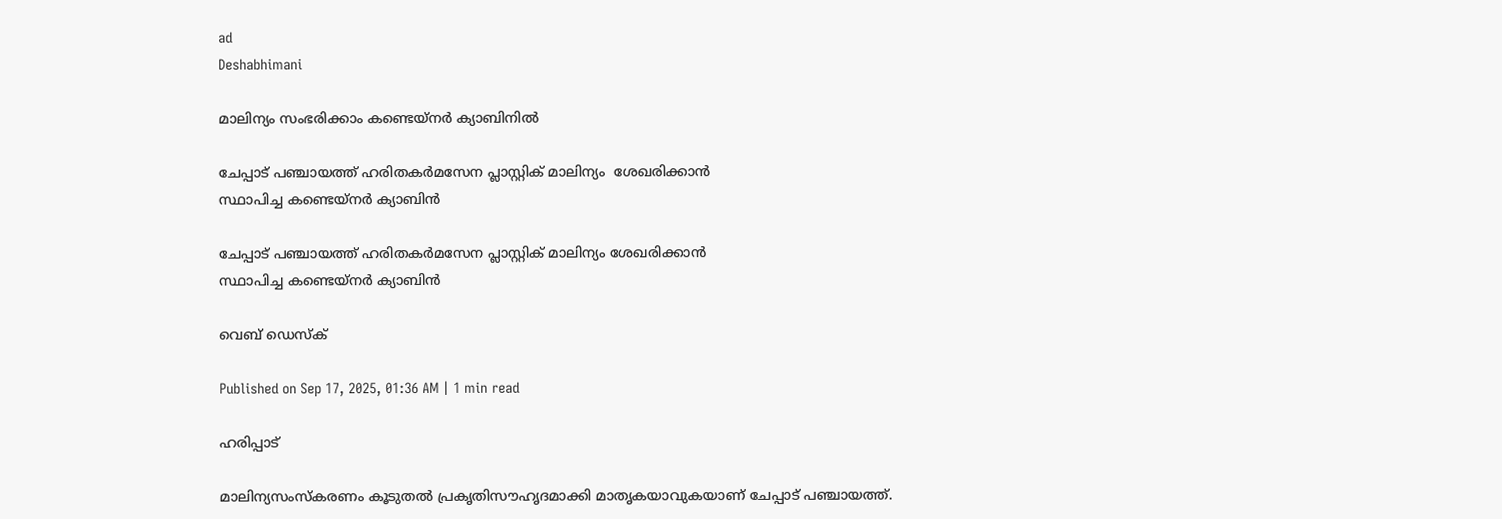ad
Deshabhimani

മാലിന്യം സംഭരിക്കാം കണ്ടെയ്നര്‍ ക്യാബിനിൽ

ചേപ്പാട് പഞ്ചായത്ത് ഹരിതകർമസേന പ്ലാസ്റ്റിക് മാലിന്യം  ശേഖരിക്കാൻ
സ്ഥാപിച്ച കണ്ടെയ്നർ ക്യാബിൻ

ചേപ്പാട് പഞ്ചായത്ത് ഹരിതകർമസേന പ്ലാസ്റ്റിക് മാലിന്യം ശേഖരിക്കാൻ
സ്ഥാപിച്ച കണ്ടെയ്നർ ക്യാബിൻ

വെബ് ഡെസ്ക്

Published on Sep 17, 2025, 01:36 AM | 1 min read

ഹരിപ്പാട്

മാലിന്യസംസ്കരണം കൂടുതല്‍ പ്രകൃതിസൗഹൃദമാക്കി മാതൃകയാവുകയാണ് ചേപ്പാട് പഞ്ചായത്ത്.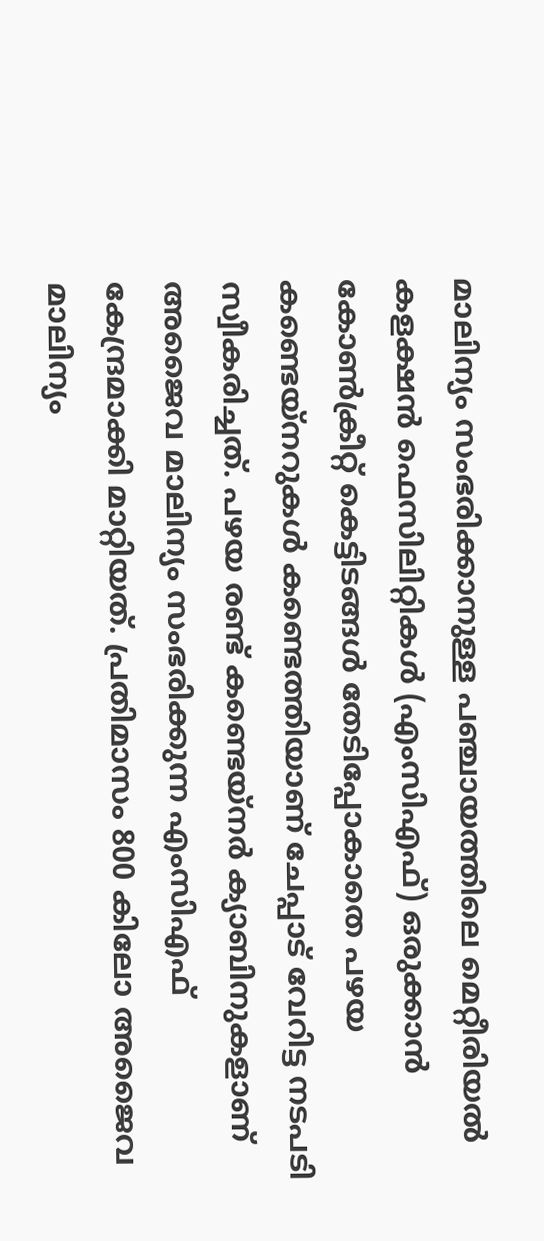മാലിന്യം സംഭരിക്കാനുള്ള പഞ്ചായത്തിലെ മെറ്റീരിയൽ കളക്ഷൻ ഫെസിലിറ്റികള്‍ (എംസിഎഫ്) ഒരുക്കാന്‍ കോണ്‍ക്രീറ്റ് കെട്ടിടങ്ങള്‍ തേടിപ്പോകാതെ പഴയ കണ്ടെയ്നറുകള്‍ കണ്ടെത്തിയാണ് ചേപ്പാട് വേറിട്ട നടപടി സ്വീകരിച്ചത്‌. പഴയ രണ്ട് കണ്ടെയ്നർ ക്യാബിനുകളാണ് അജൈവ മാലിന്യം സംഭരിക്കുന്ന എംസിഎഫ് കേന്ദ്രമാക്കി മാറ്റിയത്. പ്രതിമാസം 800 കിലോ അജൈവ മാലിന്യം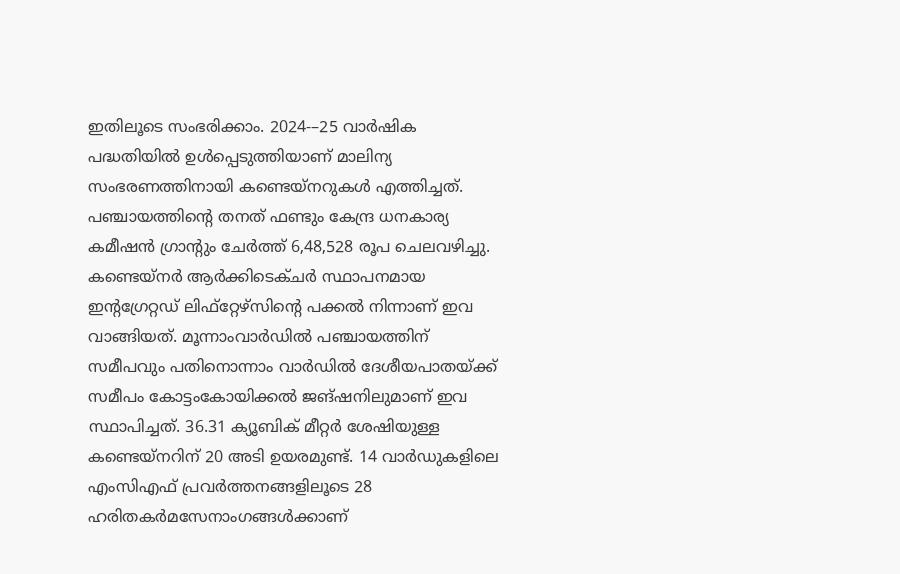ഇതിലൂടെ സംഭരിക്കാം. 2024-–25 വാർഷിക പദ്ധതിയിൽ ഉൾപ്പെടുത്തിയാണ് മാലിന്യ സംഭരണത്തിനായി കണ്ടെയ്നറുകൾ എത്തിച്ചത്. പഞ്ചായത്തിന്റെ തനത് ഫണ്ടും കേന്ദ്ര ധനകാര്യ കമീഷൻ ഗ്രാന്റും ചേർത്ത് 6,48,528 രൂപ ചെലവഴിച്ചു. കണ്ടെയ്നർ ആർക്കിടെക്ചർ സ്ഥാപനമായ ഇന്റഗ്രേറ്റഡ് ലിഫ്റ്റേഴ്സിന്റെ പക്കൽ നിന്നാണ് ഇവ വാങ്ങിയത്. മൂന്നാംവാർഡിൽ പഞ്ചായത്തിന്‌ സമീപവും പതിനൊന്നാം വാർഡിൽ ദേശീയപാതയ്ക്ക് സമീപം കോട്ടംകോയിക്കൽ ജങ്‌ഷനിലുമാണ് ഇവ സ്ഥാപിച്ചത്. 36.31 ക്യൂബിക് മീറ്റർ ശേഷിയുള്ള കണ്ടെയ്നറിന് 20 അടി ഉയരമുണ്ട്. 14 വാർഡുകളിലെ എംസിഎഫ് പ്രവർത്തനങ്ങളിലൂടെ 28 ഹരിതകർമസേനാംഗങ്ങൾക്കാണ്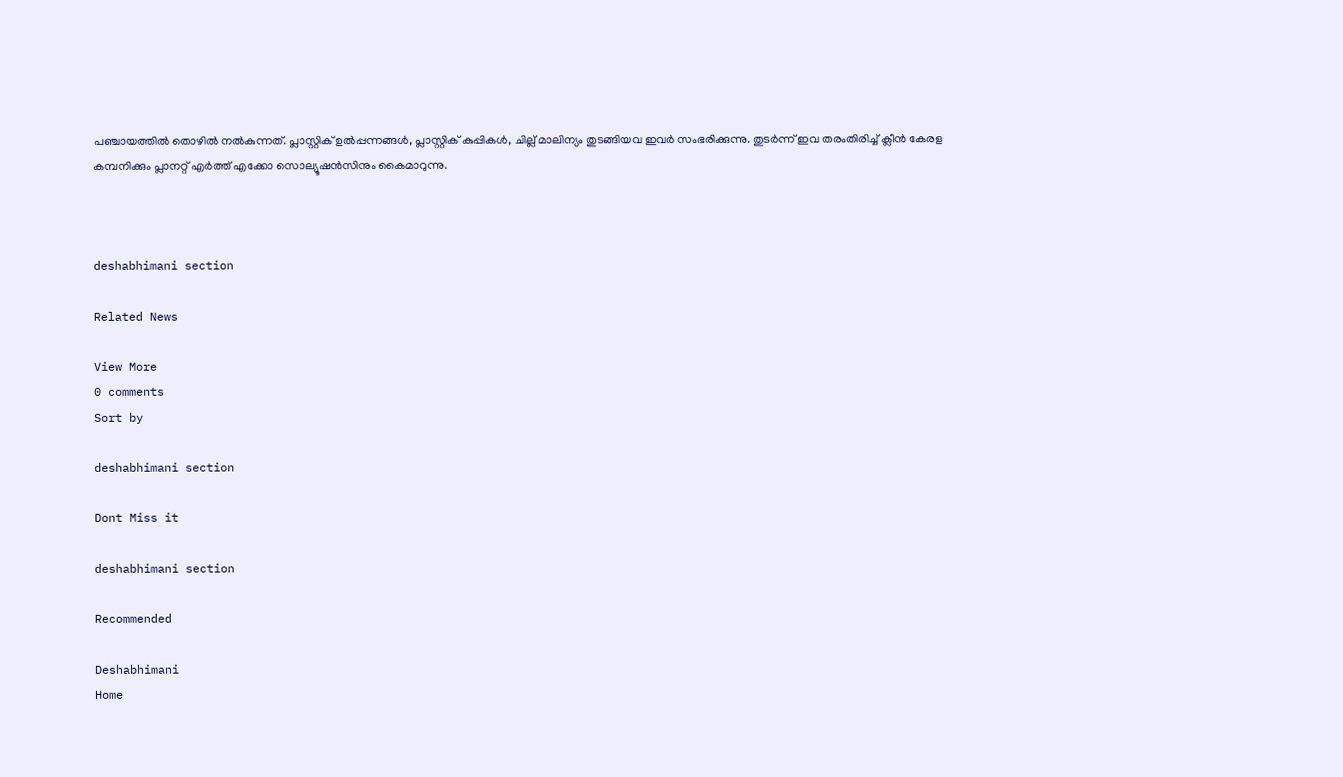പഞ്ചായത്തില്‍ തൊഴിൽ നൽകുന്നത്. പ്ലാസ്റ്റിക് ഉൽപ്പന്നങ്ങൾ, പ്ലാസ്റ്റിക് കുപ്പികൾ, ചില്ല് മാലിന്യം തുടങ്ങിയവ ഇവർ സംഭരിക്കുന്നു. തുടര്‍ന്ന് ഇവ തരംതിരിച്ച് ക്ലീൻ കേരള കമ്പനിക്കും പ്ലാനറ്റ് എർത്ത് എക്കോ സൊല്യൂഷൻസിനും കൈമാറുന്നു.



deshabhimani section

Related News

View More
0 comments
Sort by

deshabhimani section

Dont Miss it

deshabhimani section

Recommended

Deshabhimani
Home